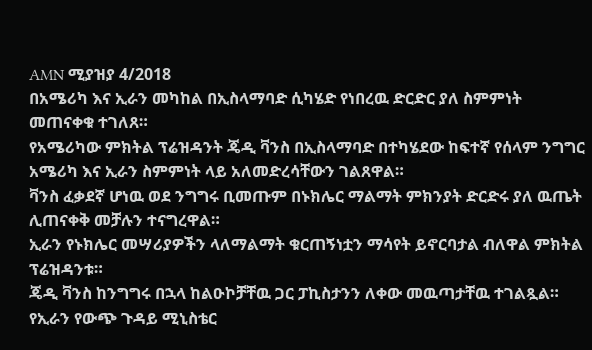AMN ሚያዝያ 4/2018
በአሜሪካ እና ኢራን መካከል በኢስላማባድ ሲካሄድ የነበረዉ ድርድር ያለ ስምምነት መጠናቀቁ ተገለጸ።
የአሜሪካው ምክትል ፕሬዝዳንት ጄዲ ቫንስ በኢስላማባድ በተካሄደው ከፍተኛ የሰላም ንግግር አሜሪካ እና ኢራን ስምምነት ላይ አለመድረሳቸውን ገልጸዋል።
ቫንስ ፈቃደኛ ሆነዉ ወደ ንግግሩ ቢመጡም በኑክሌር ማልማት ምክንያት ድርድሩ ያለ ዉጤት ሊጠናቀቅ መቻሉን ተናግረዋል።
ኢራን የኑክሌር መሣሪያዎችን ላለማልማት ቁርጠኝነቷን ማሳየት ይኖርባታል ብለዋል ምክትል ፕሬዝዳንቱ።
ጄዲ ቫንስ ከንግግሩ በኋላ ከልዑኮቻቸዉ ጋር ፓኪስታንን ለቀው መዉጣታቸዉ ተገልጿል።
የኢራን የውጭ ጉዳይ ሚኒስቴር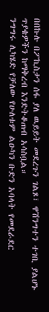በበኩሉ በፖኪስታን ሰፋ ያለ ዉይይት መደረጉን ገልጾ፣ ዋሽንግተን ተገቢ ያልሆኑ ጥያቄዎችን ከማቅረብ እንድትቆጠብ አሳስቧል።
ንግግሩ ሊካሄድ የቻለው የሁለቱም ልዑካን ቡድን አባላት የመደራደር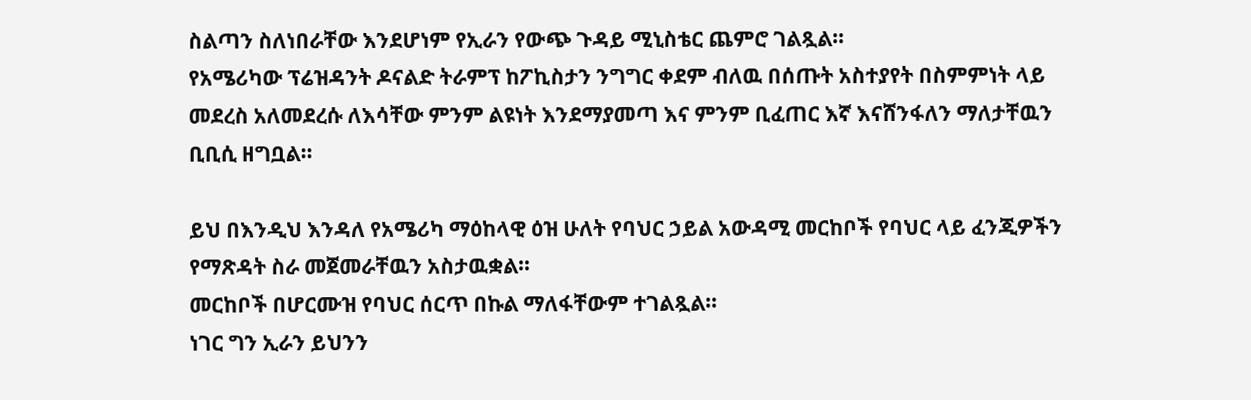ስልጣን ስለነበራቸው እንደሆነም የኢራን የውጭ ጉዳይ ሚኒስቴር ጨምሮ ገልጿል።
የአሜሪካው ፕሬዝዳንት ዶናልድ ትራምፕ ከፖኪስታን ንግግር ቀደም ብለዉ በሰጡት አስተያየት በስምምነት ላይ መደረስ አለመደረሱ ለእሳቸው ምንም ልዩነት እንደማያመጣ እና ምንም ቢፈጠር እኛ እናሸንፋለን ማለታቸዉን ቢቢሲ ዘግቧል።

ይህ በእንዲህ እንዳለ የአሜሪካ ማዕከላዊ ዕዝ ሁለት የባህር ኃይል አውዳሚ መርከቦች የባህር ላይ ፈንጂዎችን የማጽዳት ስራ መጀመራቸዉን አስታዉቋል።
መርከቦች በሆርሙዝ የባህር ሰርጥ በኩል ማለፋቸውም ተገልጿል።
ነገር ግን ኢራን ይህንን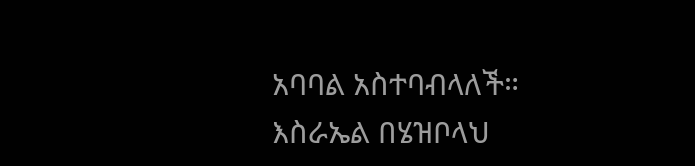አባባል አስተባብላለች።
እስራኤል በሄዝቦላህ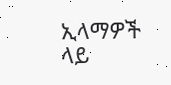ኢላማዎች ላይ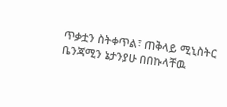ጥቃቷን ስትቀጥል፣ ጠቅላይ ሚኒስትር ቤንጃሚን ኔታንያሁ በበኩላቸዉ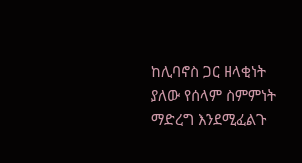ከሊባኖስ ጋር ዘላቂነት ያለው የሰላም ስምምነት ማድረግ እንደሚፈልጉ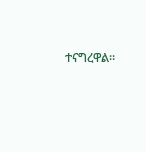ተናግረዋል።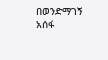በወንድማገኝ አሰፋ